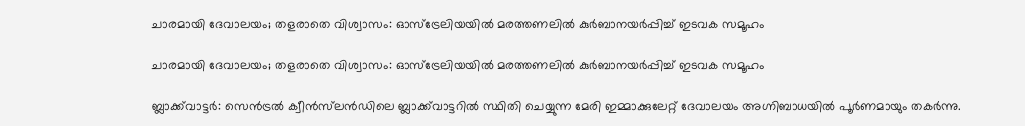ചാരമായി ദേവാലയം; തളരാതെ വിശ്വാസം: ഓസ്ട്രേലിയയിൽ മരത്തണലിൽ കുർബാനയർപ്പിച്ച് ഇടവക സമൂഹം

ചാരമായി ദേവാലയം; തളരാതെ വിശ്വാസം: ഓസ്ട്രേലിയയിൽ മരത്തണലിൽ കുർബാനയർപ്പിച്ച് ഇടവക സമൂഹം

ബ്ലാക്ക്‌വാട്ടർ: സെൻട്രൽ ക്വീൻസ്‌ലൻഡിലെ ബ്ലാക്ക്‌വാട്ടറിൽ സ്ഥിതി ചെയ്യുന്ന മേരി ഇമ്മാക്കുലേറ്റ് ദേവാലയം അഗ്നിബാധയിൽ പൂർണമായും തകർന്നു.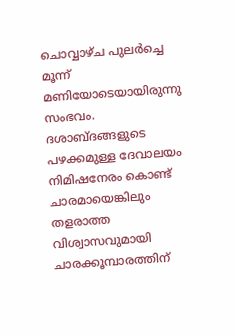ചൊവ്വാഴ്ച പുലർച്ചെ മൂന്ന് മണിയോടെയായിരുന്നു സംഭവം. ദശാബ്ദങ്ങളുടെ പഴക്കമുള്ള ദേവാലയം നിമിഷനേരം കൊണ്ട് ചാരമായെങ്കിലും തളരാത്ത വിശ്വാസവുമായി ചാരക്കൂമ്പാരത്തിന്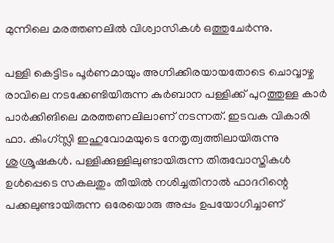മുന്നിലെ മരത്തണലിൽ വിശ്വാസികൾ ഒത്തുചേർന്നു.

പള്ളി കെട്ടിടം പൂർണമായും അഗ്നിക്കിരയായതോടെ ചൊവ്വാഴ്ച രാവിലെ നടക്കേണ്ടിയിരുന്ന കുർബാന പള്ളിക്ക് പുറത്തുള്ള കാർ പാർക്കിങിലെ മരത്തണലിലാണ് നടന്നത്. ഇടവക വികാരി ഫാ. കിംഗ്‌സ്ലി ഇഹുവോമയുടെ നേതൃത്വത്തിലായിരുന്നു ശുശ്രൂഷകൾ. പള്ളിക്കുള്ളിലുണ്ടായിരുന്ന തിരുവോസ്തികൾ ഉൾപ്പെടെ സകലതും തീയിൽ നശിച്ചതിനാൽ ഫാദറിന്റെ പക്കലുണ്ടായിരുന്ന ഒരേയൊരു അപ്പം ഉപയോഗിച്ചാണ്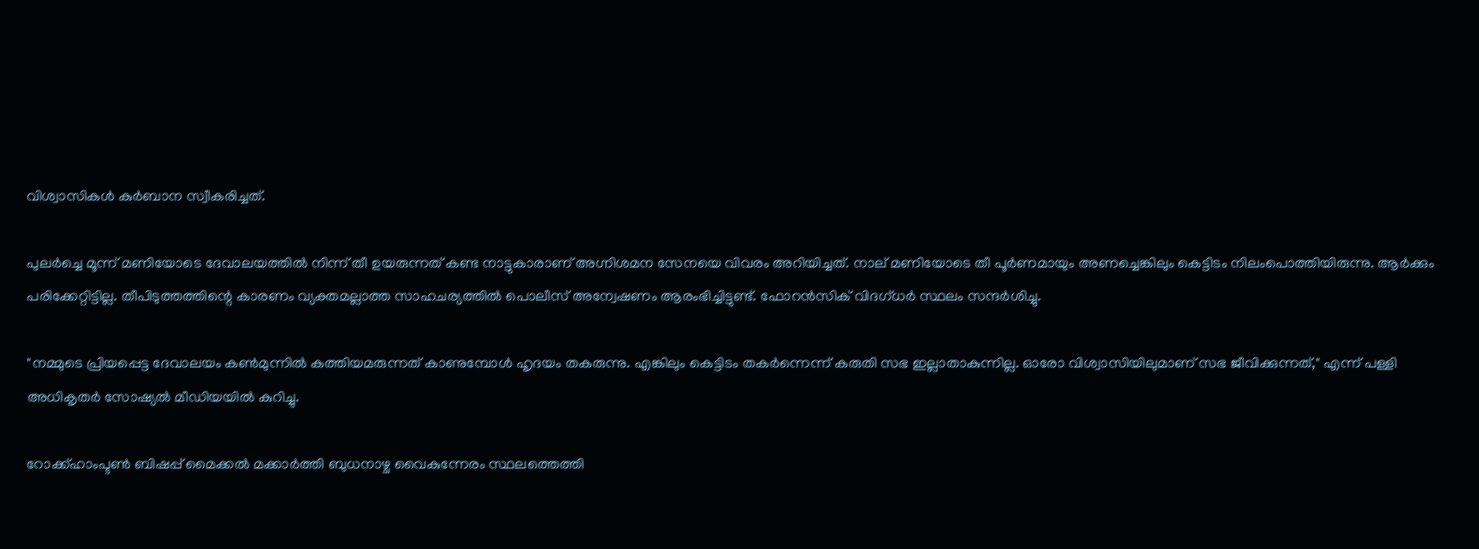വിശ്വാസികൾ കുർബാന സ്വീകരിച്ചത്.

പുലർച്ചെ മൂന്ന് മണിയോടെ ദേവാലയത്തിൽ നിന്ന് തീ ഉയരുന്നത് കണ്ട നാട്ടുകാരാണ് അഗ്നിശമന സേനയെ വിവരം അറിയിച്ചത്. നാല് മണിയോടെ തീ പൂർണമായും അണച്ചെങ്കിലും കെട്ടിടം നിലംപൊത്തിയിരുന്നു. ആർക്കും പരിക്കേറ്റിട്ടില്ല. തീപിടുത്തത്തിന്റെ കാരണം വ്യക്തമല്ലാത്ത സാഹചര്യത്തിൽ പൊലീസ് അന്വേഷണം ആരംഭിച്ചിട്ടുണ്ട്. ഫോറൻസിക് വിദഗ്ധർ സ്ഥലം സന്ദർശിച്ചു.

"നമ്മുടെ പ്രിയപ്പെട്ട ദേവാലയം കൺമുന്നിൽ കത്തിയമരുന്നത് കാണുമ്പോൾ ഹൃദയം തകരുന്നു. എങ്കിലും കെട്ടിടം തകർന്നെന്ന് കരുതി സഭ ഇല്ലാതാകുന്നില്ല. ഓരോ വിശ്വാസിയിലുമാണ് സഭ ജീവിക്കുന്നത്," എന്ന് പള്ളി അധികൃതർ സോഷ്യൽ മീഡിയയിൽ കുറിച്ചു.

റോക്ക്‌ഹാംപ്ടൺ ബിഷപ്പ് മൈക്കൽ മക്കാർത്തി ബുധനാഴ്ച വൈകുന്നേരം സ്ഥലത്തെത്തി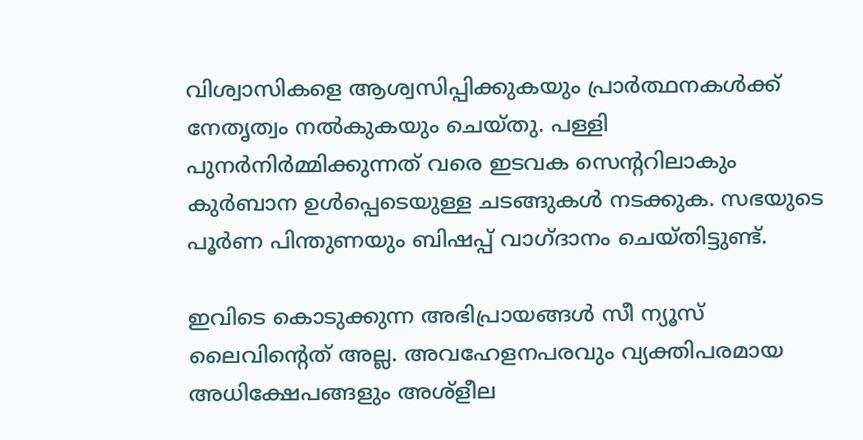വിശ്വാസികളെ ആശ്വസിപ്പിക്കുകയും പ്രാർത്ഥനകൾക്ക് നേതൃത്വം നൽകുകയും ചെയ്തു. പള്ളി പുനർനിർമ്മിക്കുന്നത് വരെ ഇടവക സെന്ററിലാകും കുർബാന ഉൾപ്പെടെയുള്ള ചടങ്ങുകൾ നടക്കുക. സഭയുടെ പൂർണ പിന്തുണയും ബിഷപ്പ് വാഗ്ദാനം ചെയ്തിട്ടുണ്ട്.

ഇവിടെ കൊടുക്കുന്ന അഭിപ്രായങ്ങള്‍ സീ ന്യൂസ് ലൈവിന്റെത് അല്ല. അവഹേളനപരവും വ്യക്തിപരമായ അധിക്ഷേപങ്ങളും അശ്‌ളീല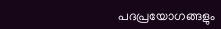പദപ്രയോഗങ്ങളും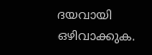ദയവായി ഒഴിവാക്കുക.